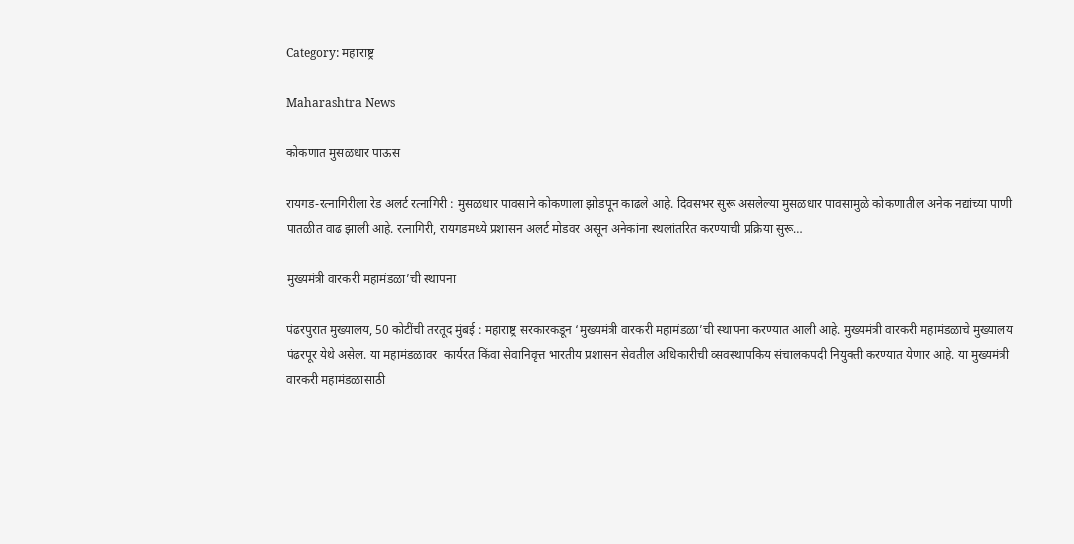Category: महाराष्ट्र

Maharashtra News

कोकणात मुसळधार पाऊस

रायगड-रत्नागिरीला रेड अलर्ट रत्नागिरी : मुसळधार पावसाने कोकणाला झोडपून काढले आहे. दिवसभर सुरू असलेल्या मुसळधार पावसामुळे कोकणातील अनेक नद्यांच्या पाणी पातळीत वाढ झाली आहे. रत्नागिरी, रायगडमध्ये प्रशासन अलर्ट मोडवर असून अनेकांना स्थलांतरित करण्याची प्रक्रिया सुरू…

मुख्यमंत्री वारकरी महामंडळा’ची स्थापना

पंढरपुरात मुख्यालय, 50 कोटींची तरतूद मुंबई : महाराष्ट्र सरकारकडून ‘मुख्यमंत्री वारकरी महामंडळा’ची स्थापना करण्यात आली आहे. मुख्यमंत्री वारकरी महामंडळाचे मुख्यालय पंढरपूर येथे असेल. या महामंडळावर  कार्यरत किंवा सेवानिवृत्त भारतीय प्रशासन सेवतील अधिकारीची व्सवस्थापकिय संचालकपदी नियुक्ती करण्यात येणार आहे. या मुख्यमंत्री वारकरी महामंडळासाठी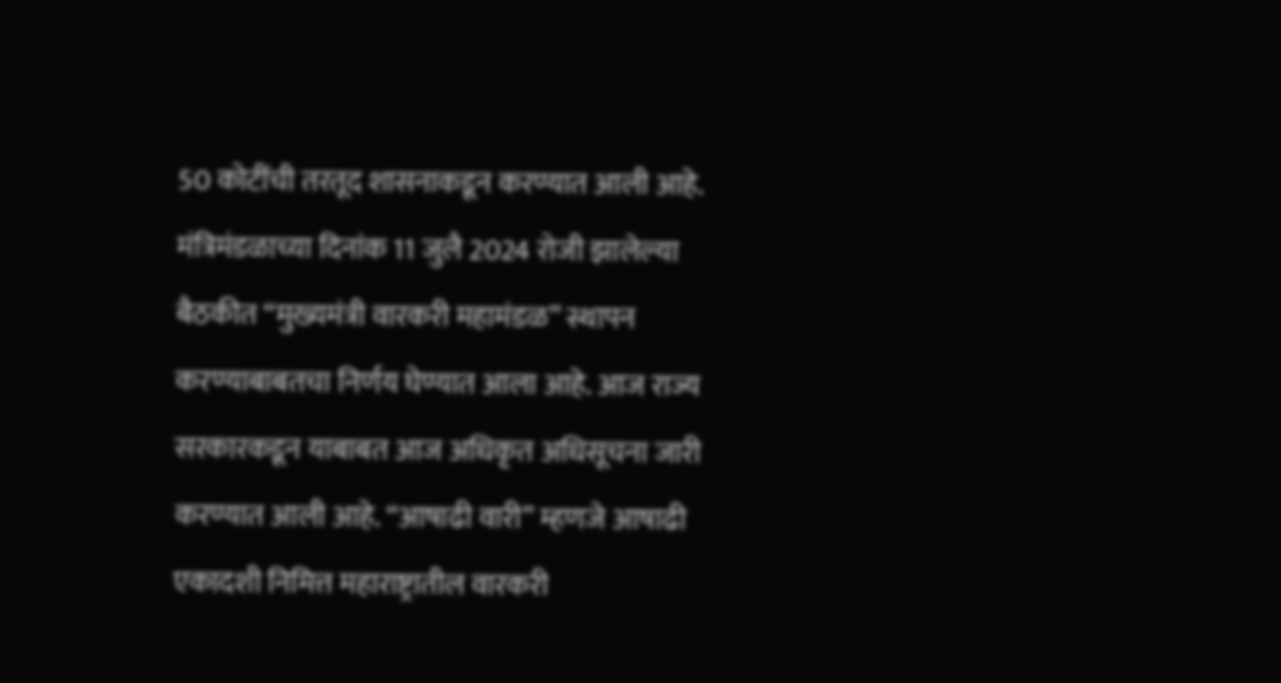50 कोटींची तरतूद शासनाकडून करण्यात आली आहे. मंत्रिमंडळाच्या दिनांक 11 जुलै 2024 रोजी झालेल्या बैठकीत “मुख्यमंत्री वारकरी महामंडळ” स्थापन करण्याबाबतचा निर्णय घेण्यात आला आहे. आज राज्य सरकारकडून याबाबत आज अधिकृत अधिसूचना जारी करण्यात आली आहे. “आषाढी वारी” म्हणजे आषाढी एकादशी निमित्त महाराष्ट्रातील वारकरी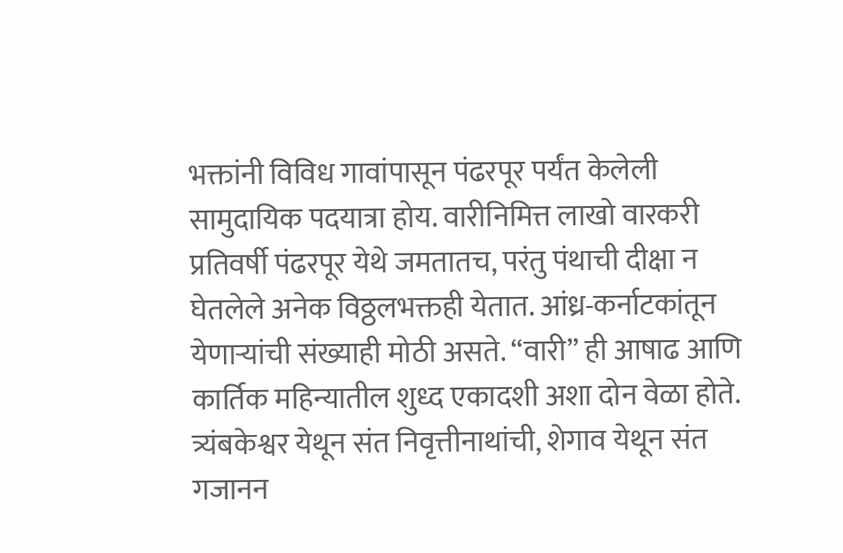भक्तांनी विविध गावांपासून पंढरपूर पर्यंत केलेली सामुदायिक पदयात्रा होय. वारीनिमित्त लाखो वारकरी प्रतिवर्षी पंढरपूर येथे जमतातच, परंतु पंथाची दीक्षा न घेतलेले अनेक विठ्ठलभक्तही येतात. आंध्र-कर्नाटकांतून येणाऱ्यांची संख्याही मोठी असते. “वारी” ही आषाढ आणि कार्तिक महिन्यातील शुध्द एकादशी अशा दोन वेळा होते. त्र्यंबकेश्वर येथून संत निवृत्तीनाथांची, शेगाव येथून संत गजानन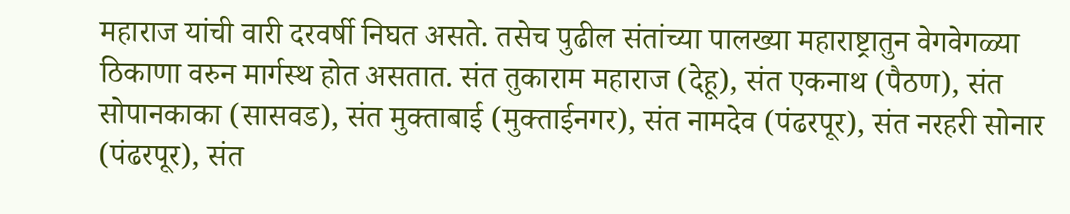महाराज यांची वारी दरवर्षी निघत असते. तसेच पुढील संतांच्या पालख्या महाराष्ट्रातुन वेगवेगळ्या ठिकाणा वरुन मार्गस्थ होत असतात. संत तुकाराम महाराज (देहू), संत एकनाथ (पैठण), संत सोपानकाका (सासवड), संत मुक्ताबाई (मुक्ताईनगर), संत नामदेव (पंढरपूर), संत नरहरी सोनार (पंढरपूर), संत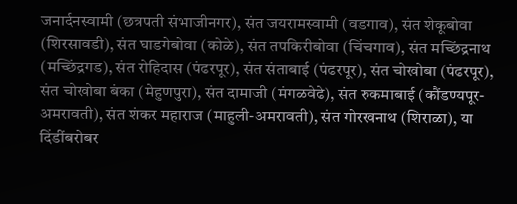जनार्दनस्वामी (छत्रपती संभाजीनगर), संत जयरामस्वामी (वडगाव), संत शेकूबोवा (शिरसावडी), संत घाडगेबोवा (कोळे), संत तपकिरीबोवा (चिंचगाव), संत मच्छिंद्रनाथ (मच्छिंद्रगड), संत रोहिदास (पंढरपूर), संत संताबाई (पंढरपूर), संत चोखोबा (पंढरपूर), संत चोखोबा बंका (मेहुणपुरा), संत दामाजी (मंगळवेढे), संत रुकमाबाई (कौंडण्यपूर- अमरावती), संत शंकर महाराज (माहुली-अमरावती), संत गोरखनाथ (शिराळा), या दिंडींबरोबर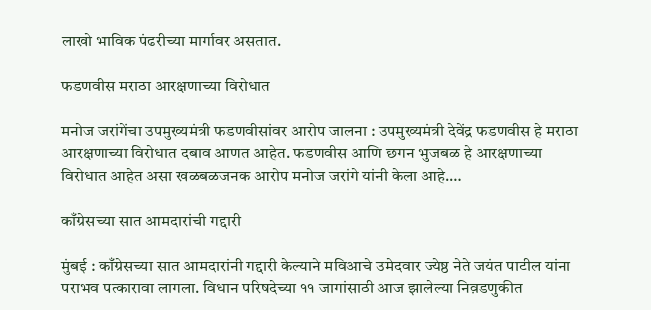लाखो भाविक पंढरीच्या मार्गावर असतात.

फडणवीस मराठा आरक्षणाच्या विरोधात

मनोज जरांगेंचा उपमुख्यमंत्री फडणवीसांवर आरोप जालना : उपमुख्यमंत्री देवेंद्र फडणवीस हे मराठा आरक्षणाच्या विरोधात दबाव आणत आहेत. फडणवीस आणि छगन भुजबळ हे आरक्षणाच्या विरोधात आहेत असा खळबळजनक आरोप मनोज जरांगे यांनी केला आहे.…

काँग्रेसच्या सात आमदारांची गद्दारी

मुंबई : काँग्रेसच्या सात आमदारांनी गद्दारी केल्याने मविआचे उमेदवार ज्येष्ठ नेते जयंत पाटील यांना पराभव पत्कारावा लागला. विधान परिषदेच्या ११ जागांसाठी आज झालेल्या निव़डणुकीत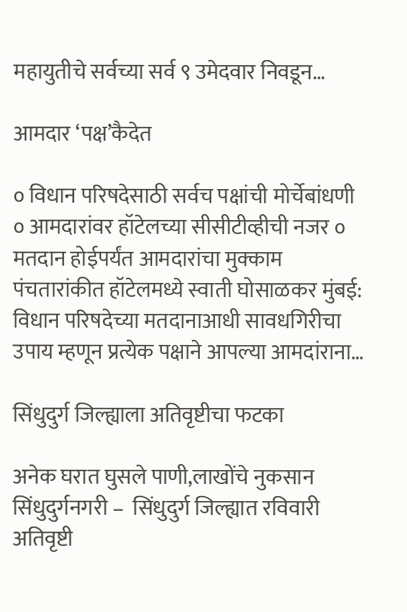महायुतीचे सर्वच्या सर्व ९ उमेदवार निवडून…

आमदार ‘पक्ष’कैदेत

० विधान परिषदेसाठी सर्वच पक्षांची मोर्चेबांधणी ० आमदारांवर हॉटेलच्या सीसीटीव्हीची नजर ० मतदान होईपर्यंत आमदारांचा मुक्काम पंचतारांकीत हॉटेलमध्ये स्वाती घोसाळकर मुंबई: विधान परिषदेच्या मतदानाआधी सावधगिरीचा उपाय म्हणून प्रत्येक पक्षाने आपल्या आमदांराना…

सिंधुदुर्ग जिल्ह्याला अतिवृष्टीचा फटका

अनेक घरात घुसले पाणी,लाखोंचे नुकसान सिंधुदुर्गनगरी –  सिंधुदुर्ग जिल्ह्यात रविवारी अतिवृष्टी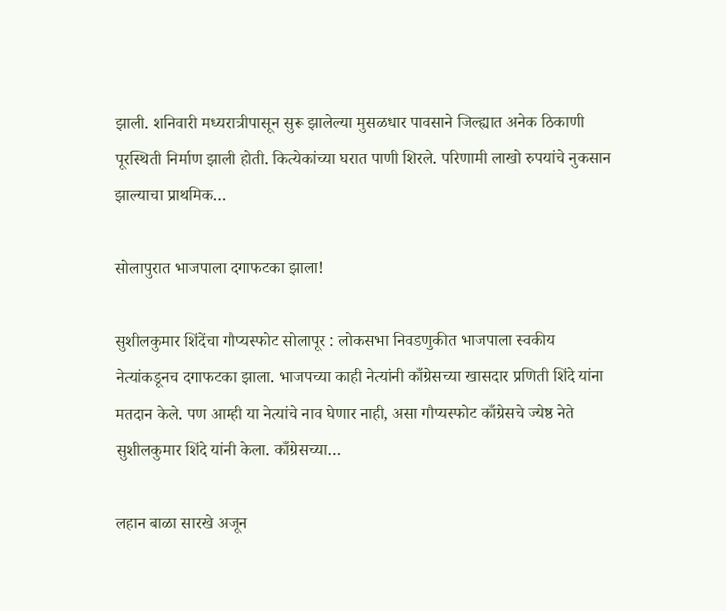झाली. शनिवारी मध्यरात्रीपासून सुरू झालेल्या मुसळधार पावसाने जिल्ह्यात अनेक ठिकाणी पूरस्थिती निर्माण झाली होती. कित्येकांच्या घरात पाणी शिरले. परिणामी लाखो रुपयांचे नुकसान झाल्याचा प्राथमिक…

सोलापुरात भाजपाला दगाफटका झाला!

सुशीलकुमार शिंदेंचा गौप्यस्फोट सोलापूर : लोकसभा निवडणुकीत भाजपाला स्वकीय नेत्यांकडूनच दगाफटका झाला. भाजपच्या काही नेत्यांनी काँग्रेसच्या खासदार प्रणिती शिंदे यांना मतदान केले. पण आम्ही या नेत्यांचे नाव घेणार नाही, असा गौप्यस्फोट काँग्रेसचे ज्येष्ठ नेते सुशीलकुमार शिंदे यांनी केला. काँग्रेसच्या…

लहान बाळा सारखे अजून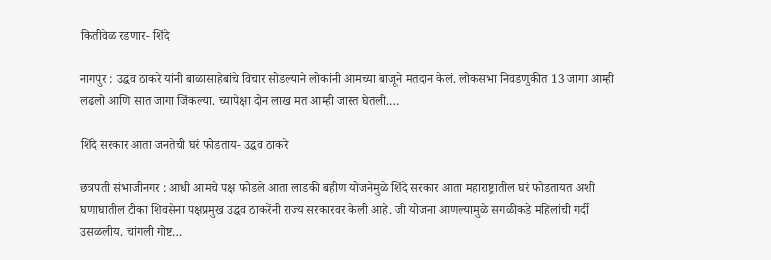कितीवेळ रडणार- शिंदे

नागपुर : उद्धव ठाकरे यांनी बाळासाहेबांचे विचार सोडल्याने लोकांनी आमच्या बाजूने मतदान केलं. लोकसभा निवडणुकीत 13 जागा आम्ही लढलो आणि सात जागा जिंकल्या. च्यापेक्षा दोन लाख मत आम्ही जास्त घेतली.…

शिंदे सरकार आता जनतेची घरं फोडताय- उद्धव ठाकरे

छत्रपती संभाजीनगर : आधी आमचे पक्ष फोडले आता लाडकी बहीण योजनेमुळे शिंदे सरकार आता महाराष्ट्रातील घरं फोडतायत अशी घणाघातील टीका शिवसेना पक्षप्रमुख उद्धव ठाकरेंनी राज्य सरकारवर केली आहे. जी योजना आणल्यामुळे सगळीकडे महिलांची गर्दी उसळलीय. चांगली गोष्ट…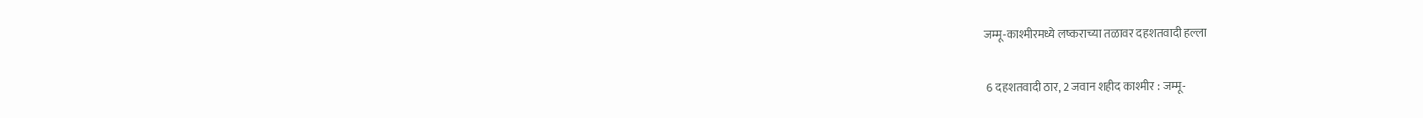जम्मू-काश्मीरमध्ये लष्कराच्या तळावर दहशतवादी हल्ला

 6 दहशतवादी ठार, 2 जवान शहीद काश्मीर : जम्मू-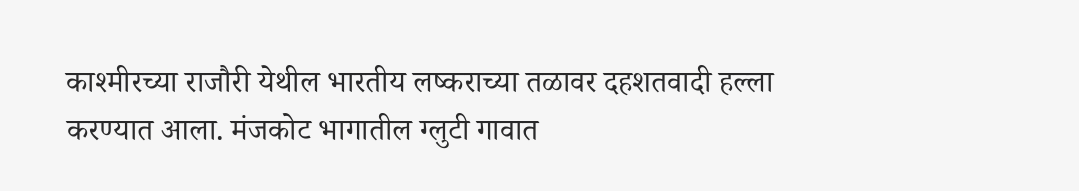काश्मीरच्या राजौरी येथील भारतीय लष्कराच्या तळावर दहशतवादी हल्ला करण्यात आला. मंजकोट भागातील ग्लुटी गावात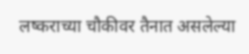लष्कराच्या चौकीवर तैनात असलेल्या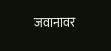जवानावर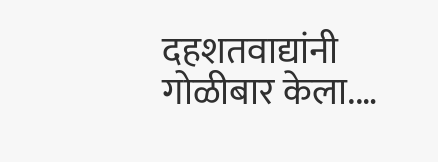दहशतवाद्यांनी गोळीबार केला.…